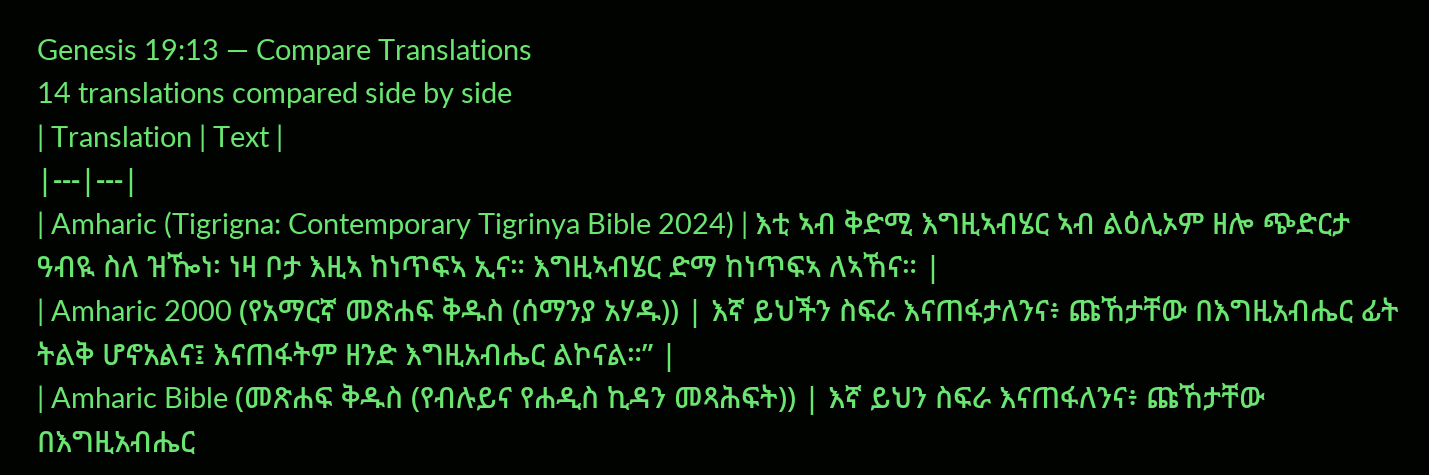Genesis 19:13 — Compare Translations
14 translations compared side by side
| Translation | Text |
|---|---|
| Amharic (Tigrigna: Contemporary Tigrinya Bible 2024) | እቲ ኣብ ቅድሚ እግዚኣብሄር ኣብ ልዕሊኦም ዘሎ ጭድርታ ዓብዪ ስለ ዝዀነ፡ ነዛ ቦታ እዚኣ ከነጥፍኣ ኢና። እግዚኣብሄር ድማ ከነጥፍኣ ለኣኸና። |
| Amharic 2000 (የአማርኛ መጽሐፍ ቅዱስ (ሰማንያ አሃዱ)) | እኛ ይህችን ስፍራ እናጠፋታለንና፥ ጩኸታቸው በእግዚአብሔር ፊት ትልቅ ሆኖአልና፤ እናጠፋትም ዘንድ እግዚአብሔር ልኮናል።” |
| Amharic Bible (መጽሐፍ ቅዱስ (የብሉይና የሐዲስ ኪዳን መጻሕፍት)) | እኛ ይህን ስፍራ እናጠፋለንና፥ ጩኸታቸው በእግዚአብሔር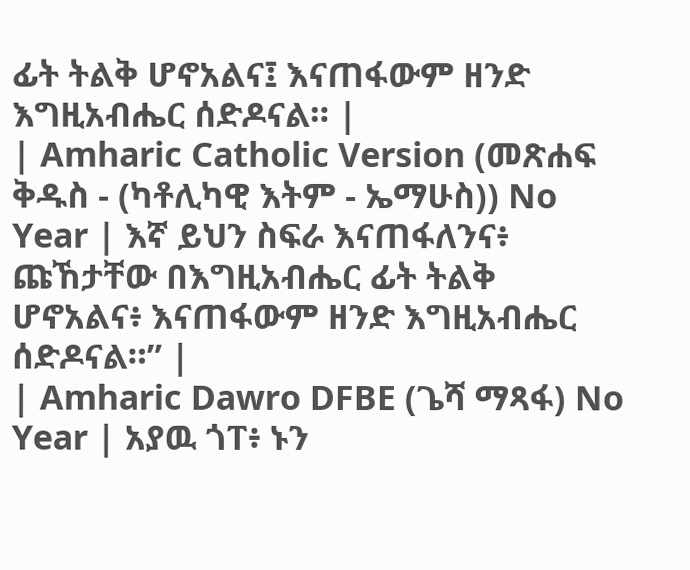ፊት ትልቅ ሆኖአልና፤ እናጠፋውም ዘንድ እግዚአብሔር ሰድዶናል። |
| Amharic Catholic Version (መጽሐፍ ቅዱስ - (ካቶሊካዊ እትም - ኤማሁስ)) No Year | እኛ ይህን ስፍራ እናጠፋለንና፥ ጩኸታቸው በእግዚአብሔር ፊት ትልቅ ሆኖአልና፥ እናጠፋውም ዘንድ እግዚአብሔር ሰድዶናል።” |
| Amharic Dawro DFBE (ጌሻ ማጻፋ) No Year | አያዉ ጎፐ፥ ኑን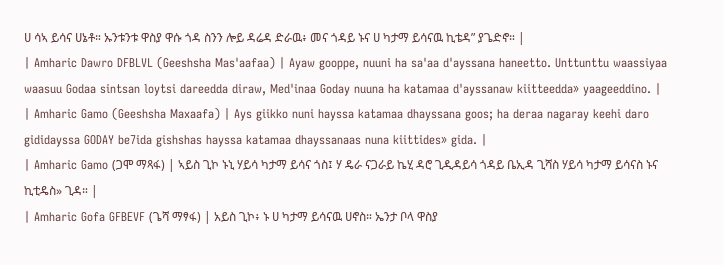ሀ ሳኣ ይሳና ሀኔቶ። ኡንቱንቱ ዋስያ ዋሱ ጎዳ ስንን ሎይ ዳሬዳ ድራዉ፥ መና ጎዳይ ኑና ሀ ካታማ ይሳናዉ ኪቴዳ” ያጌድኖ። |
| Amharic Dawro DFBLVL (Geeshsha Mas'aafaa) | Ayaw gooppe, nuuni ha sa'aa d'ayssana haneetto. Unttunttu waassiyaa waasuu Godaa sintsan loytsi dareedda diraw, Med'inaa Goday nuuna ha katamaa d'ayssanaw kiitteedda» yaageeddino. |
| Amharic Gamo (Geeshsha Maxaafa) | Ays giikko nuni hayssa katamaa dhayssana goos; ha deraa nagaray keehi daro gididayssa GODAY be7ida gishshas hayssa katamaa dhayssanaas nuna kiittides» gida. |
| Amharic Gamo (ጋሞ ማጻፋ) | ኣይስ ጊኮ ኑኒ ሃይሳ ካታማ ይሳና ጎስ፤ ሃ ዴራ ናጋራይ ኬሂ ዳሮ ጊዲዳይሳ ጎዳይ ቤኢዳ ጊሻስ ሃይሳ ካታማ ይሳናስ ኑና ኪቲዴስ» ጊዳ። |
| Amharic Gofa GFBEVF (ጌሻ ማፃፋ) | አይስ ጊኮ፥ ኑ ሀ ካታማ ይሳናዉ ሀኖስ። ኤንታ ቦላ ዋስያ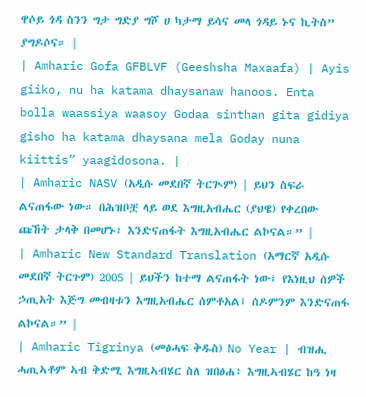ዋሶይ ጎዳ ስንን ግታ ግድያ ግሾ ሀ ካታማ ይሳና መላ ጎዳይ ኑና ኪትስ” ያግዶሶና። |
| Amharic Gofa GFBLVF (Geeshsha Maxaafa) | Ayis giiko, nu ha katama dhaysanaw hanoos. Enta bolla waassiya waasoy Godaa sinthan gita gidiya gisho ha katama dhaysana mela Goday nuna kiittis” yaagidosona. |
| Amharic NASV (አዲሱ መደበኛ ትርጒም) | ይህን ስፍራ ልናጠፋው ነው። በሕዝቦቿ ላይ ወደ እግዚአብሔር (ያህዌ) የቀረበው ጩኸት ታላቅ በመሆኑ፣ እንድናጠፋት እግዚአብሔር ልኮናል።” |
| Amharic New Standard Translation (አማርኛ አዲሱ መደበኛ ትርጉም) 2005 | ይህችን ከተማ ልናጠፋት ነው፤ የእነዚህ ሰዎች ኃጢአት እጅግ መብዛቱን እግዚአብሔር ሰምቶአል፤ ሰዶምንም እንድናጠፋ ልኮናል።” |
| Amharic Tigrinya (መፅሓፍ ቅዱስ) No Year | ብዝሒ ሓጢኣቶም ኣብ ቅድሚ እግዚኣብሄር ስለ ዝበፅሐ፥ እግዚኣብሄር ከዓ ነዛ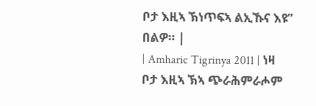ቦታ እዚኣ ኽነጥፍኣ ልኢኹና እዩ” በልዎ። |
| Amharic Tigrinya 2011 | ነዛ ቦታ እዚኣ ኽኣ ጭራሕምራሖም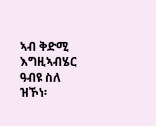ኣብ ቅድሚ እግዚኣብሄር ዓብዩ ስለ ዝኾነ፡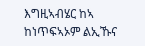እግዚኣብሄር ከኣ ከነጥፍኣኦም ልኢኹና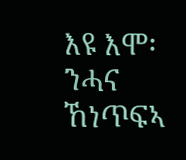እዩ እሞ፡ ንሓና ኸነጥፍኣ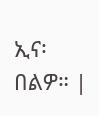ኢና፡ በልዎ። |